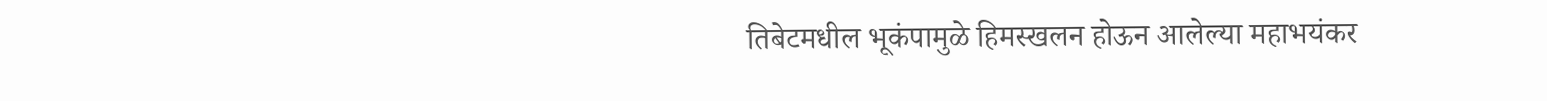तिबेटमधील भूकंपामुळे हिमस्खलन होऊन आलेल्या महाभयंकर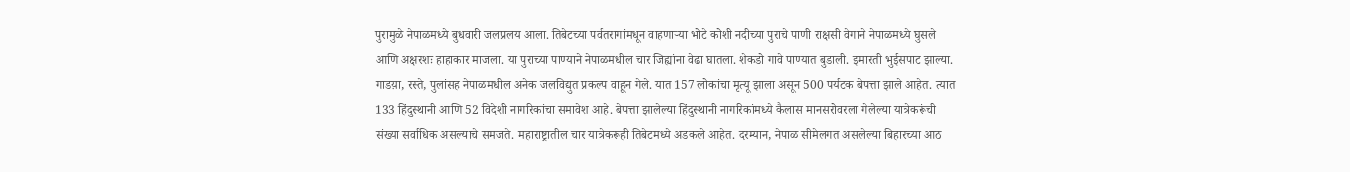पुरामुळे नेपाळमध्ये बुधवारी जलप्रलय आला. तिबेटच्या पर्वतरागांमधून वाहणाऱ्या भोटे कोशी नदीच्या पुराचे पाणी राक्षसी वेगाने नेपाळमध्ये घुसले आणि अक्षरशः हाहाकार माजला. या पुराच्या पाण्याने नेपाळमधील चार जिह्यांना वेढा घातला. शेकडो गावे पाण्यात बुडाली. इमारती भुईसपाट झाल्या. गाडय़ा, रस्ते, पुलांसह नेपाळमधील अनेक जलविद्युत प्रकल्प वाहून गेले. यात 157 लोकांचा मृत्यू झाला असून 500 पर्यटक बेपत्ता झाले आहेत. त्यात 133 हिंदुस्थानी आणि 52 विदेशी नागरिकांचा समावेश आहे. बेपत्ता झालेल्या हिंदुस्थानी नागरिकांमध्ये कैलास मानसरोवरला गेलेल्या यात्रेकरूंची संख्या सर्वाधिक असल्याचे समजते. महाराष्ट्रातील चार यात्रेकरूही तिबेटमध्ये अडकले आहेत. दरम्यान, नेपाळ सीमेलगत असलेल्या बिहारच्या आठ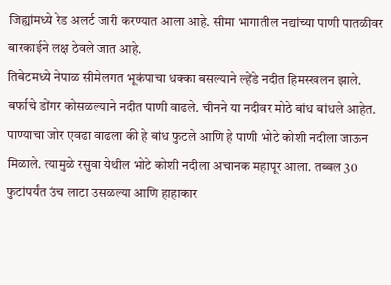जिह्यांमध्ये रेड अलर्ट जारी करण्यात आला आहे. सीमा भागातील नद्यांच्या पाणी पातळीवर बारकाईने लक्ष ठेवले जात आहे.
तिबेटमध्ये नेपाळ सीमेलगत भूकंपाचा धक्का बसल्याने ल्हेंडे नदीत हिमस्खलन झाले. बर्फाचे डोंगर कोसळल्याने नदीत पाणी वाढले. चीनने या नदीवर मोठे बांध बांधले आहेत. पाण्याचा जोर एवढा वाढला की हे बांध फुटले आणि हे पाणी भोटे कोशी नदीला जाऊन मिळाले. त्यामुळे रसुवा येथील भोटे कोशी नदीला अचानक महापूर आला. तब्बल 30 फुटांपर्यंत उंच लाटा उसळल्या आणि हाहाकार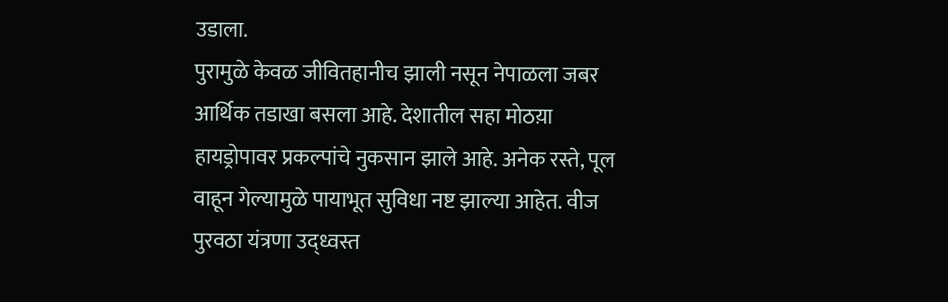उडाला.
पुरामुळे केवळ जीवितहानीच झाली नसून नेपाळला जबर आर्थिक तडाखा बसला आहे. देशातील सहा मोठय़ा हायड्रोपावर प्रकल्पांचे नुकसान झाले आहे. अनेक रस्ते, पूल वाहून गेल्यामुळे पायाभूत सुविधा नष्ट झाल्या आहेत. वीज पुरवठा यंत्रणा उद्ध्वस्त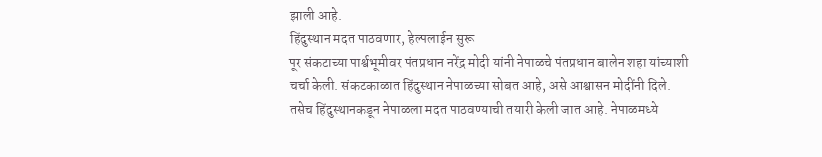झाली आहे.
हिंदुस्थान मदत पाठवणार, हेल्पलाईन सुरू
पूर संकटाच्या पार्श्वभूमीवर पंतप्रधान नरेंद्र मोदी यांनी नेपाळचे पंतप्रधान बालेन शहा यांच्याशी चर्चा केली. संकटकाळात हिंदुस्थान नेपाळच्या सोबत आहे, असे आश्वासन मोदींनी दिले. तसेच हिंदुस्थानकडून नेपाळला मदत पाठवण्याची तयारी केली जात आहे. नेपाळमध्ये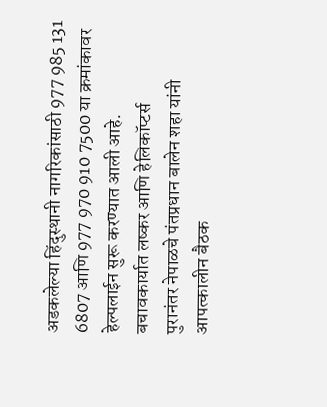अडकलेल्या हिंदुस्थानी नागरिकांसाठी 977 985 131 6807 आणि 977 970 910 7500 या क्रमांकावर हेल्पलाईन सुरू करण्यात आली आहे.
बचावकार्यात लष्कर आणि हेलिकॉप्टर्स
पुरानंतर नेपाळचे पंतप्रधान बालेन शहा यांनी आपत्कालीन बैठक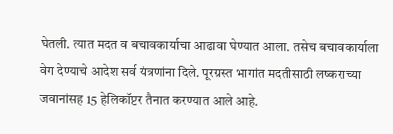घेतली. त्यात मदत व बचावकार्याचा आढावा घेण्यात आला. तसेच बचावकार्याला वेग देण्याचे आदेश सर्व यंत्रणांना दिले. पूरग्रस्त भागांत मदतीसाठी लष्कराच्या जवानांसह 15 हेलिकॉप्टर तैनात करण्यात आले आहे.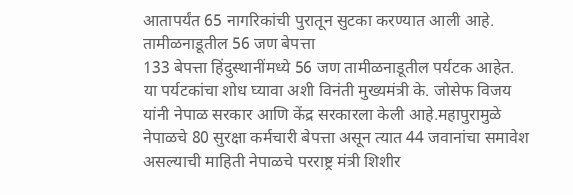आतापर्यंत 65 नागरिकांची पुरातून सुटका करण्यात आली आहे.
तामीळनाडूतील 56 जण बेपत्ता
133 बेपत्ता हिंदुस्थानींमध्ये 56 जण तामीळनाडूतील पर्यटक आहेत. या पर्यटकांचा शोध घ्यावा अशी विनंती मुख्यमंत्री के. जोसेफ विजय यांनी नेपाळ सरकार आणि केंद्र सरकारला केली आहे.महापुरामुळे नेपाळचे 80 सुरक्षा कर्मचारी बेपत्ता असून त्यात 44 जवानांचा समावेश असल्याची माहिती नेपाळचे परराष्ट्र मंत्री शिशीर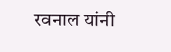रवनाल यांनी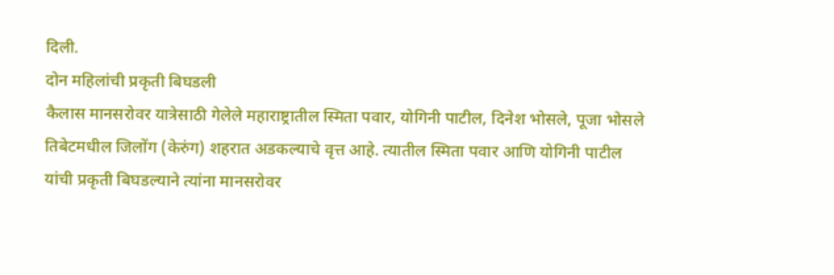दिली.
दोन महिलांची प्रकृती बिघडली
कैलास मानसरोवर यात्रेसाठी गेलेले महाराष्ट्रातील स्मिता पवार, योगिनी पाटील, दिनेश भोसले, पूजा भोसले तिबेटमधील जिलोंग (केरुंग) शहरात अडकल्याचे वृत्त आहे. त्यातील स्मिता पवार आणि योगिनी पाटील यांची प्रकृती बिघडल्याने त्यांना मानसरोवर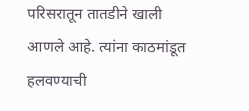परिसरातून तातडीने खाली आणले आहे. त्यांना काठमांडूत हलवण्याची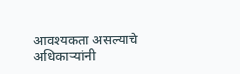आवश्यकता असल्याचे अधिकाऱ्यांनी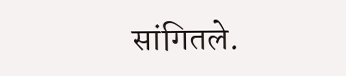सांगितले.